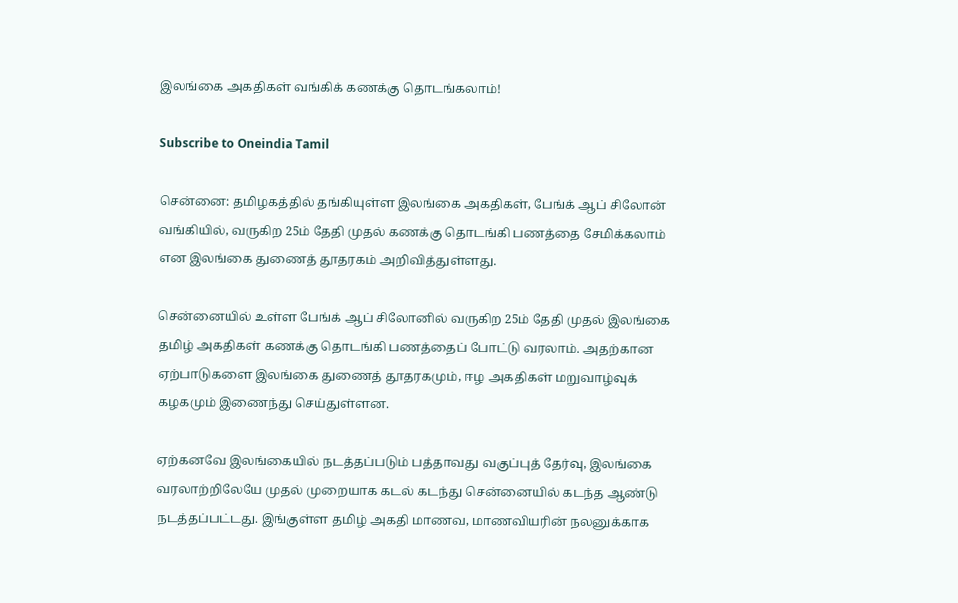இலங்கை அகதிகள் வங்கிக் கணக்கு தொடங்கலாம்!

Subscribe to Oneindia Tamil

சென்னை: தமிழகத்தில் தங்கியுள்ள இலங்கை அகதிகள், பேங்க் ஆப் சிலோன் வங்கியில், வருகிற 25ம் தேதி முதல் கணக்கு தொடங்கி பணத்தை சேமிக்கலாம் என இலங்கை துணைத் தூதரகம் அறிவித்துள்ளது.

சென்னையில் உள்ள பேங்க் ஆப் சிலோனில் வருகிற 25ம் தேதி முதல் இலங்கை தமிழ் அகதிகள் கணக்கு தொடங்கி பணத்தைப் போட்டு வரலாம். அதற்கான ஏற்பாடுகளை இலங்கை துணைத் தூதரகமும், ஈழ அகதிகள் மறுவாழ்வுக் கழகமும் இணைந்து செய்துள்ளன.

ஏற்கனவே இலங்கையில் நடத்தப்படும் பத்தாவது வகுப்புத் தேர்வு, இலங்கை வரலாற்றிலேயே முதல் முறையாக கடல் கடந்து சென்னையில் கடந்த ஆண்டு நடத்தப்பட்டது. இங்குள்ள தமிழ் அகதி மாணவ, மாணவியரின் நலனுக்காக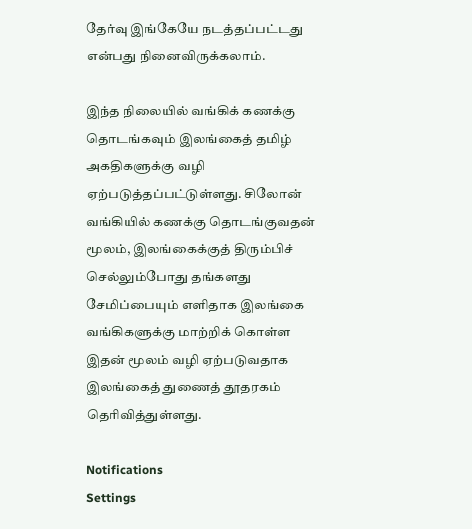தேர்வு இங்கேயே நடத்தப்பட்டது என்பது நினைவிருக்கலாம்.

இந்த நிலையில் வங்கிக் கணக்கு தொடங்கவும் இலங்கைத் தமிழ் அகதிகளுக்கு வழி ஏற்படுத்தப்பட்டுள்ளது. சிலோன் வங்கியில் கணக்கு தொடங்குவதன் மூலம், இலங்கைக்குத் திரும்பிச் செல்லும்போது தங்களது சேமிப்பையும் எளிதாக இலங்கை வங்கிகளுக்கு மாற்றிக் கொள்ள இதன் மூலம் வழி ஏற்படுவதாக இலங்கைத் துணைத் தூதரகம் தெரிவித்துள்ளது.

Notifications
Settings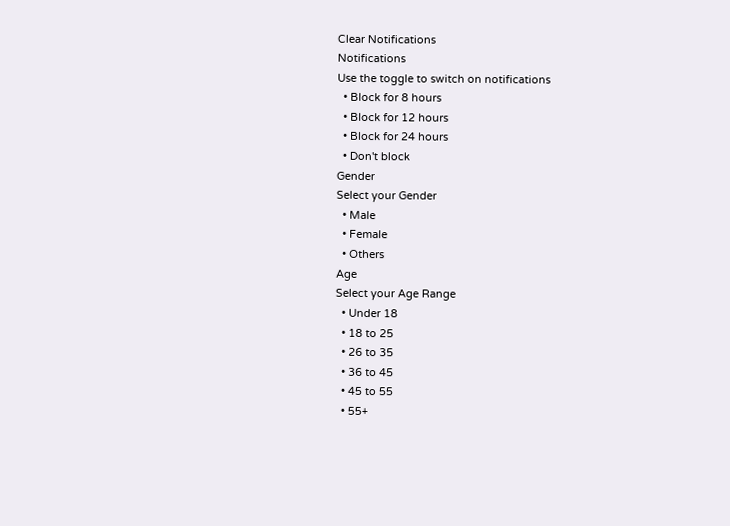Clear Notifications
Notifications
Use the toggle to switch on notifications
  • Block for 8 hours
  • Block for 12 hours
  • Block for 24 hours
  • Don't block
Gender
Select your Gender
  • Male
  • Female
  • Others
Age
Select your Age Range
  • Under 18
  • 18 to 25
  • 26 to 35
  • 36 to 45
  • 45 to 55
  • 55+